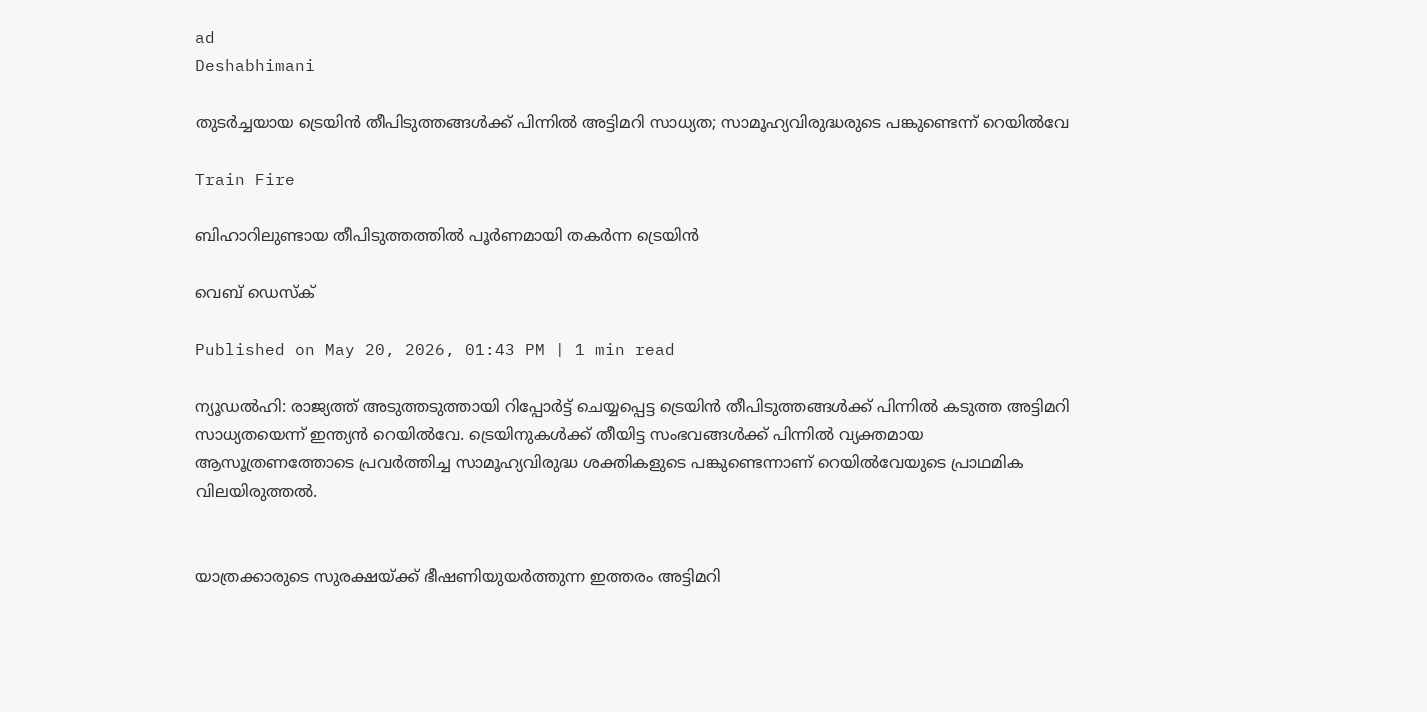ad
Deshabhimani

തുടർച്ചയായ ട്രെയിൻ തീപിടുത്തങ്ങൾക്ക് പിന്നിൽ അട്ടിമറി സാധ്യത; സാമൂഹ്യവിരുദ്ധരുടെ പങ്കുണ്ടെന്ന് റെയിൽവേ

Train Fire

ബിഹാറിലുണ്ടായ തീപിടുത്തത്തിൽ പൂർണമായി തകർന്ന ട്രെയിൻ

വെബ് ഡെസ്ക്

Published on May 20, 2026, 01:43 PM | 1 min read

ന്യൂഡൽഹി: രാജ്യത്ത് അടുത്തടുത്തായി റിപ്പോർട്ട് ചെയ്യപ്പെട്ട ട്രെയിൻ തീപിടുത്തങ്ങൾക്ക് പിന്നിൽ കടുത്ത അട്ടിമറി സാധ്യതയെന്ന് ഇന്ത്യൻ റെയിൽവേ. ട്രെയിനുകൾക്ക് തീയിട്ട സംഭവങ്ങൾക്ക് പിന്നിൽ വ്യക്തമായ ആസൂത്രണത്തോടെ പ്രവർത്തിച്ച സാമൂഹ്യവിരുദ്ധ ശക്തികളുടെ പങ്കുണ്ടെന്നാണ് റെയിൽവേയുടെ പ്രാഥമിക വിലയിരുത്തൽ.


യാത്രക്കാരുടെ സുരക്ഷയ്ക്ക് ഭീഷണിയുയർത്തുന്ന ഇത്തരം അട്ടിമറി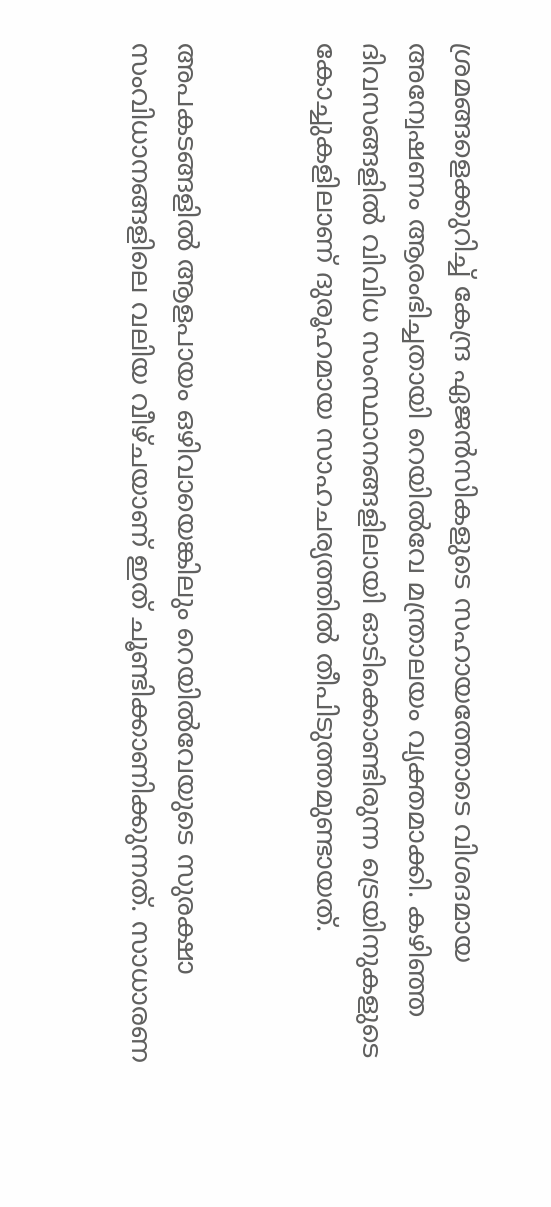ശ്രമങ്ങളെക്കുറിച്ച് കേന്ദ്ര ഏജൻസികളുടെ സഹായത്തോടെ വിശദമായ അന്വേഷണം ആരംഭിച്ചതായി റെയിൽവേ മന്ത്രാലയം വ്യക്തമാക്കി. കഴിഞ്ഞ ദിവസങ്ങളിൽ വിവിധ സംസ്ഥാനങ്ങളിലായി ഓടിക്കൊണ്ടിരുന്ന ട്രെയിനുകളുടെ കോച്ചുകളിലാണ് ദുരൂഹമായ സാഹചര്യത്തിൽ തീപിടുത്തമുണ്ടായത്.


അപകടങ്ങളിൽ ആളപായം ഒഴിവായെങ്കിലും റെയിൽവേയുടെ സുരക്ഷാ സംവിധാനങ്ങളിലെ വലിയ വീഴ്ചയാണ് ഇത് ചൂണ്ടിക്കാണിക്കുന്നത്. സാധാരണ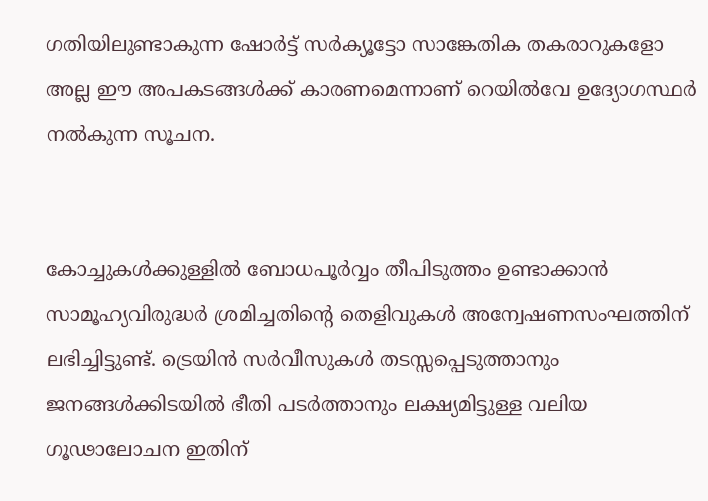ഗതിയിലുണ്ടാകുന്ന ഷോർട്ട് സർക്യൂട്ടോ സാങ്കേതിക തകരാറുകളോ അല്ല ഈ അപകടങ്ങൾക്ക് കാരണമെന്നാണ് റെയിൽവേ ഉദ്യോഗസ്ഥർ നൽകുന്ന സൂചന.


കോച്ചുകൾക്കുള്ളിൽ ബോധപൂർവ്വം തീപിടുത്തം ഉണ്ടാക്കാൻ സാമൂഹ്യവിരുദ്ധർ ശ്രമിച്ചതിന്റെ തെളിവുകൾ അന്വേഷണസംഘത്തിന് ലഭിച്ചിട്ടുണ്ട്. ട്രെയിൻ സർവീസുകൾ തടസ്സപ്പെടുത്താനും ജനങ്ങൾക്കിടയിൽ ഭീതി പടർത്താനും ലക്ഷ്യമിട്ടുള്ള വലിയ ഗൂഢാലോചന ഇതിന്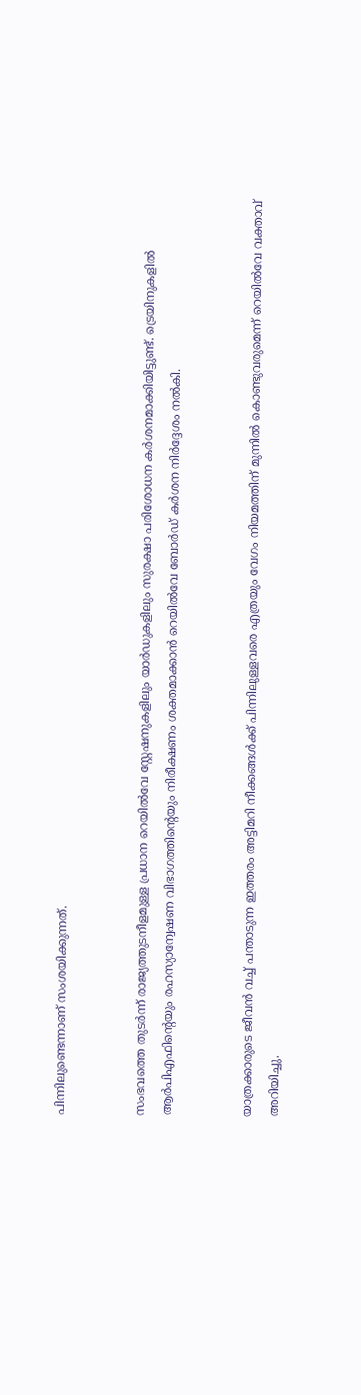പിന്നിലുണ്ടെന്നാണ് സംശയിക്കുന്നത്.


സംഭവത്തെ തുടർന്ന് രാജ്യത്തുടനീളമുള്ള പ്രധാന റെയിൽവേ സ്റ്റേഷനുകളിലും യാർഡുകളിലും സുരക്ഷാ പരിശോധന കർശനമാക്കിയിട്ടുണ്ട്. ട്രെയിനുകളിൽ ആർപിഎഫിന്റെയും രഹസ്യാന്വേഷണ വിഭാഗത്തിന്റെയും നിരീക്ഷണം ശക്തമാക്കാൻ റെയിൽവേ ബോർഡ് കർശന നിർദ്ദേശം നൽകി.


യാത്രക്കാരുടെ ജീവൻ വച്ച് പന്താടുന്ന ഇത്തരം അട്ടിമറി നീക്കങ്ങൾക്ക് പിന്നിലുള്ളവരെ എത്രയും വേഗം നിയമത്തിന് മുന്നിൽ കൊണ്ടുവരുമെന്ന് റെയിൽവേ വക്താവ് അറിയിച്ചു.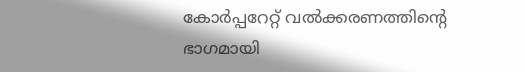കോർപ്പറേറ്റ് വൽക്കരണത്തിന്റെ ഭാഗമായി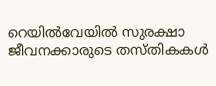റെയിൽവേയിൽ സുരക്ഷാ ജീവനക്കാരുടെ തസ്തികകൾ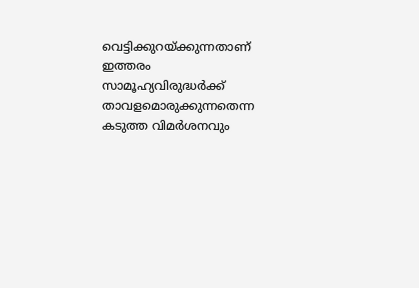വെട്ടിക്കുറയ്ക്കുന്നതാണ് ഇത്തരം സാമൂഹ്യവിരുദ്ധർക്ക് താവളമൊരുക്കുന്നതെന്ന കടുത്ത വിമർശനവും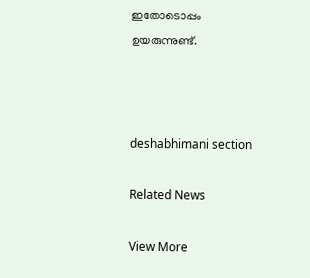ഇതോടൊപ്പം ഉയരുന്നുണ്ട്.



deshabhimani section

Related News

View More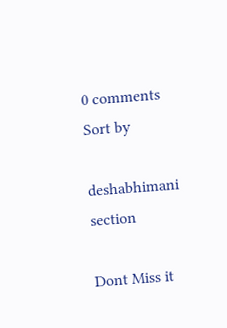0 comments
Sort by

deshabhimani section

Dont Miss it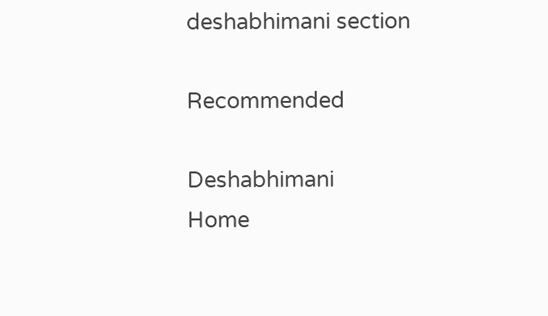deshabhimani section

Recommended

Deshabhimani
Home